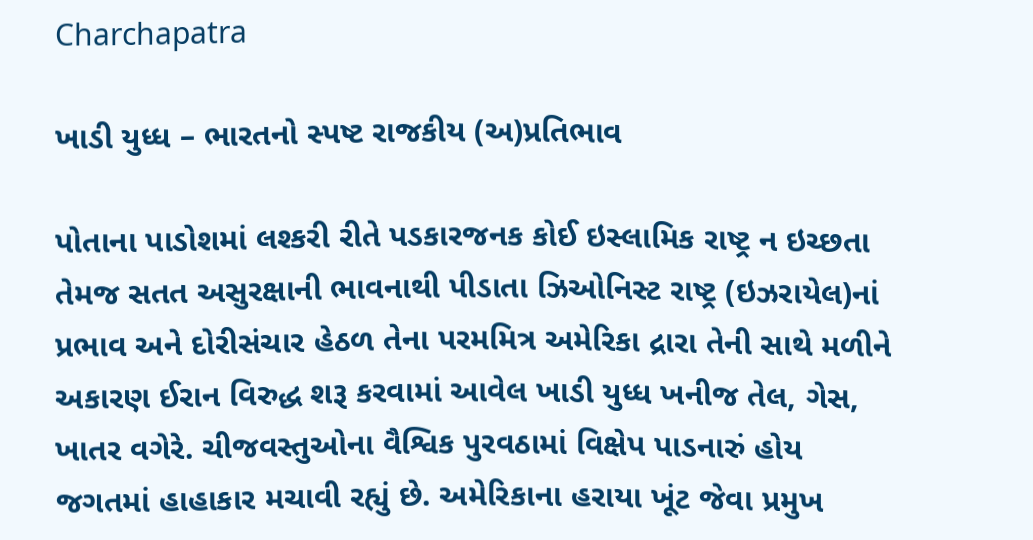Charchapatra

ખાડી યુધ્ધ – ભારતનો સ્પષ્ટ રાજકીય (અ)પ્રતિભાવ

પોતાના પાડોશમાં લશ્કરી રીતે પડકારજનક કોઈ ઇસ્લામિક રાષ્ટ્ર ન ઇચ્છતા તેમજ સતત અસુરક્ષાની ભાવનાથી પીડાતા ઝિઓનિસ્ટ રાષ્ટ્ર (ઇઝરાયેલ)નાં પ્રભાવ અને દોરીસંચાર હેઠળ તેના પરમમિત્ર અમેરિકા દ્રારા તેની સાથે મળીને અકારણ ઈરાન વિરુદ્ધ શરૂ કરવામાં આવેલ ખાડી યુધ્ધ ખનીજ તેલ, ગેસ, ખાતર વગેરે. ચીજવસ્તુઓના વૈશ્વિક પુરવઠામાં વિક્ષેપ પાડનારું હોય જગતમાં હાહાકાર મચાવી રહ્યું છે. અમેરિકાના હરાયા ખૂંટ જેવા પ્રમુખ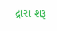દ્રારા શરૂ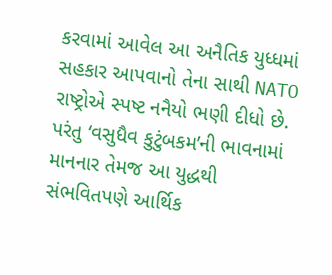કરવામાં આવેલ આ અનૈતિક યુધ્ધમાં સહકાર આપવાનો તેના સાથી NATO રાષ્ટ્રોએ સ્પષ્ટ નનૈયો ભણી દીધો છે. પરંતુ ‘વસુધૈવ કુટુંબકમ’ની ભાવનામાં માનનાર તેમજ આ યુદ્ધથી સંભવિતપણે આર્થિક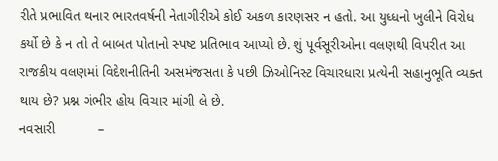રીતે પ્રભાવિત થનાર ભારતવર્ષની નેતાગીરીએ કોઈ અકળ કારણસર ન હતો. આ યુધ્ધનો ખુલીને વિરોધ કર્યો છે કે ન તો તે બાબત પોતાનો સ્પષ્ટ પ્રતિભાવ આપ્યો છે. શું પૂર્વસૂરીઓના વલણથી વિપરીત આ રાજકીય વલણમાં વિદેશનીતિની અસમંજસતા કે પછી ઝિઓનિસ્ટ વિચારધારા પ્રત્યેની સહાનુભૂતિ વ્યક્ત થાય છે? પ્રશ્ન ગંભીર હોય વિચાર માંગી લે છે.
નવસારી           –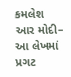કમલેશ આર મોદી– આ લેખમાં પ્રગટ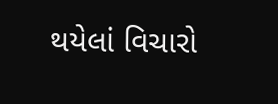થયેલાં વિચારો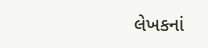લેખકનાં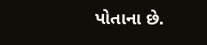પોતાના છે.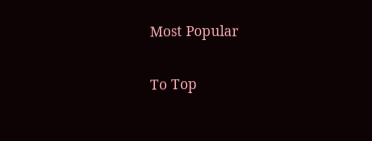Most Popular

To Top